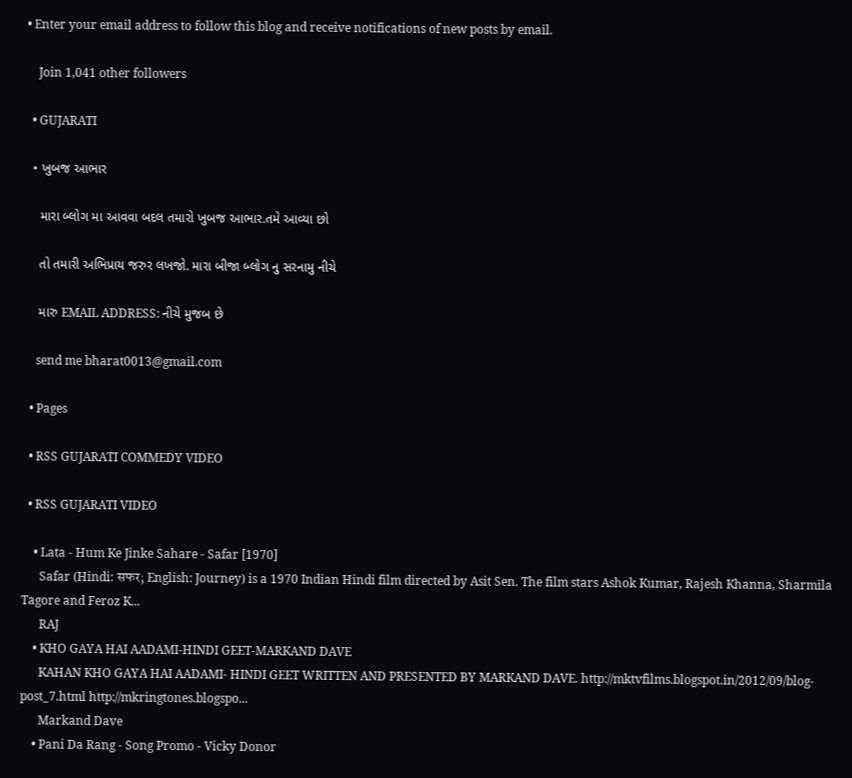• Enter your email address to follow this blog and receive notifications of new posts by email.

    Join 1,041 other followers

  • GUJARATI

  • ખુબજ આભાર

    મારા બ્લોગ મા આવવા બદલ તમારો ખુબજ આભાર.તમે આવ્યા છો

    તો તમારી અભિપ્રાય જરુર લખજો. મારા બીજા બ્લોગ નુ સરનામુ નીચે

    મારુ EMAIL ADDRESS: નીચે મુજબ છે

    send me bharat0013@gmail.com

  • Pages

  • RSS GUJARATI COMMEDY VIDEO

  • RSS GUJARATI VIDEO

    • Lata - Hum Ke Jinke Sahare - Safar [1970]
      Safar (Hindi: सफर; English: Journey) is a 1970 Indian Hindi film directed by Asit Sen. The film stars Ashok Kumar, Rajesh Khanna, Sharmila Tagore and Feroz K...
      RAJ
    • KHO GAYA HAI AADAMI-HINDI GEET-MARKAND DAVE
      KAHAN KHO GAYA HAI AADAMI- HINDI GEET WRITTEN AND PRESENTED BY MARKAND DAVE. http://mktvfilms.blogspot.in/2012/09/blog-post_7.html http://mkringtones.blogspo...
      Markand Dave
    • Pani Da Rang - Song Promo - Vicky Donor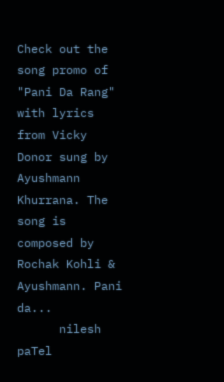Check out the song promo of "Pani Da Rang" with lyrics from Vicky Donor sung by Ayushmann Khurrana. The song is composed by Rochak Kohli & Ayushmann. Pani da...
      nilesh paTel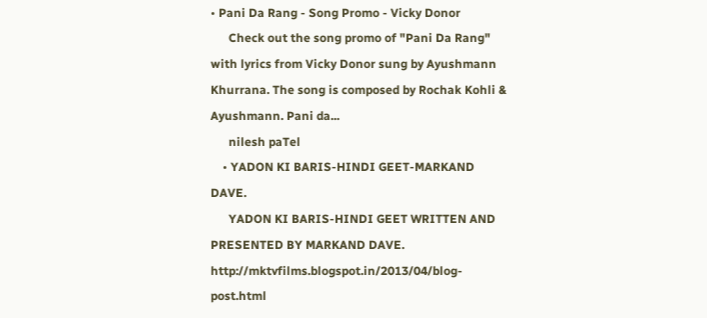• Pani Da Rang - Song Promo - Vicky Donor
      Check out the song promo of "Pani Da Rang" with lyrics from Vicky Donor sung by Ayushmann Khurrana. The song is composed by Rochak Kohli & Ayushmann. Pani da...
      nilesh paTel
    • YADON KI BARIS-HINDI GEET-MARKAND DAVE.
      YADON KI BARIS-HINDI GEET WRITTEN AND PRESENTED BY MARKAND DAVE. http://mktvfilms.blogspot.in/2013/04/blog-post.html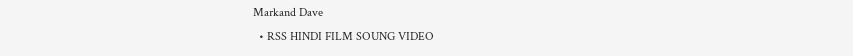Markand Dave
  • RSS HINDI FILM SOUNG VIDEO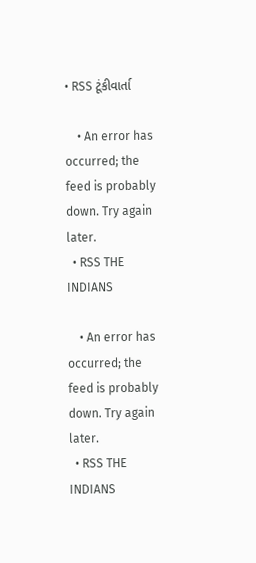• RSS ટૂંકીવાર્તા

    • An error has occurred; the feed is probably down. Try again later.
  • RSS THE INDIANS

    • An error has occurred; the feed is probably down. Try again later.
  • RSS THE INDIANS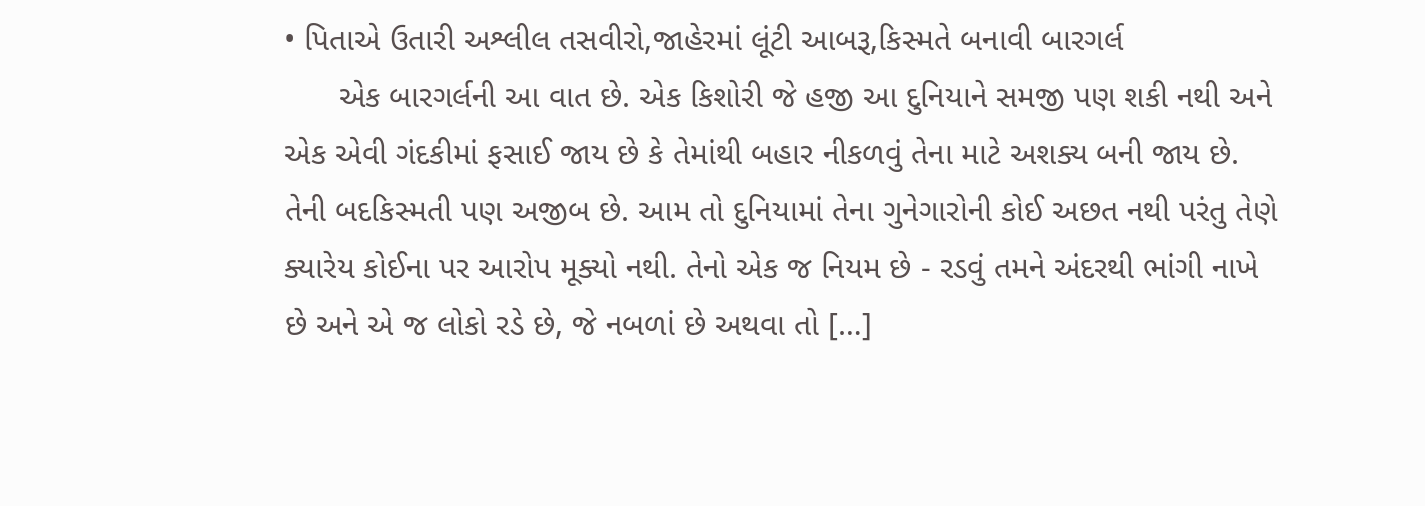• પિતાએ ઉતારી અશ્લીલ તસવીરો,જાહેરમાં લૂંટી આબરૂ,કિસ્મતે બનાવી બારગર્લ
      એક બારગર્લની આ વાત છે. એક કિશોરી જે હજી આ દુનિયાને સમજી પણ શકી નથી અને એક એવી ગંદકીમાં ફસાઈ જાય છે કે તેમાંથી બહાર નીકળવું તેના માટે અશક્ય બની જાય છે. તેની બદકિસ્મતી પણ અજીબ છે. આમ તો દુનિયામાં તેના ગુનેગારોની કોઈ અછત નથી પરંતુ તેણે ક્યારેય કોઈના પર આરોપ મૂક્યો નથી. તેનો એક જ નિયમ છે - રડવું તમને અંદરથી ભાંગી નાખે છે અને એ જ લોકો રડે છે, જે નબળાં છે અથવા તો […]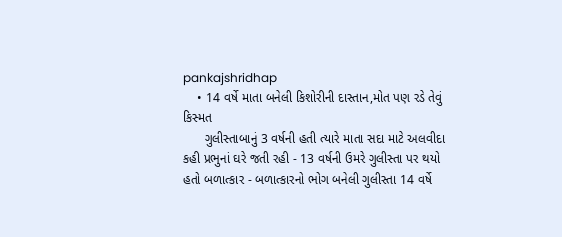pankajshridhap
    • 14 વર્ષે માતા બનેલી કિશોરીની દાસ્તાન,મોત પણ રડે તેવું કિસ્મત
      ગુલીસ્તાબાનું 3 વર્ષની હતી ત્યારે માતા સદા માટે અલવીદા કહી પ્રભુનાં ઘરે જતી રહી - 13 વર્ષની ઉમરે ગુલીસ્તા પર થયો હતો બળાત્કાર - બળાત્કારનો ભોગ બનેલી ગુલીસ્તા 14 વર્ષે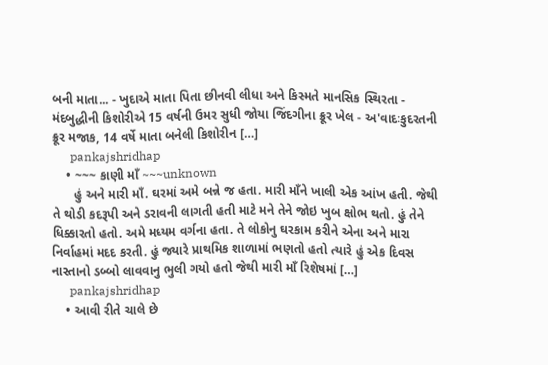બની માતા... - ખુદાએ માતા પિતા છીનવી લીધા અને કિસ્મતે માનસિક સ્થિરતા - મંદબુદ્ધીની કિશોરીએ 15 વર્ષની ઉમર સુધી જોયા જિંદગીના ક્રૂર ખેલ - અ'વાદઃકુદરતની ક્રૂર મજાક, 14 વર્ષે માતા બનેલી કિશોરીન […]
      pankajshridhap
    • ~~~ કાણી માઁ ~~~unknown
      હું અને મારી માઁ. ઘરમાં અમે બન્ને જ હતા. મારી માઁને ખાલી એક આંખ હતી. જેથી તે થોડી કદરૂપી અને ડરાવની લાગતી હતી માટે મને તેને જોઇ ખુબ ક્ષોભ થતો. હું તેને ધિક્કારતો હતો. અમે મધ્યમ વર્ગના હતા. તે લોકોનુ ઘરકામ કરીને એના અને મારા નિર્વાહમાં મદદ કરતી. હું જ્યારે પ્રાથમિક શાળામાં ભણતો હતો ત્યારે હું એક દિવસ નાસ્તાનો ડબ્બો લાવવાનુ ભુલી ગયો હતો જેથી મારી માઁ રિશેષમાં […]
      pankajshridhap
    • આવી રીતે ચાલે છે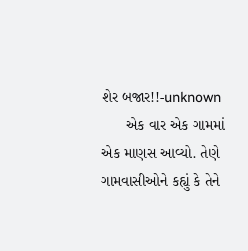શેર બજાર!!-unknown
      એક વાર એક ગામમાં એક માણસ આવ્યો. તેણે ગામવાસીઓને કહ્યું કે તેને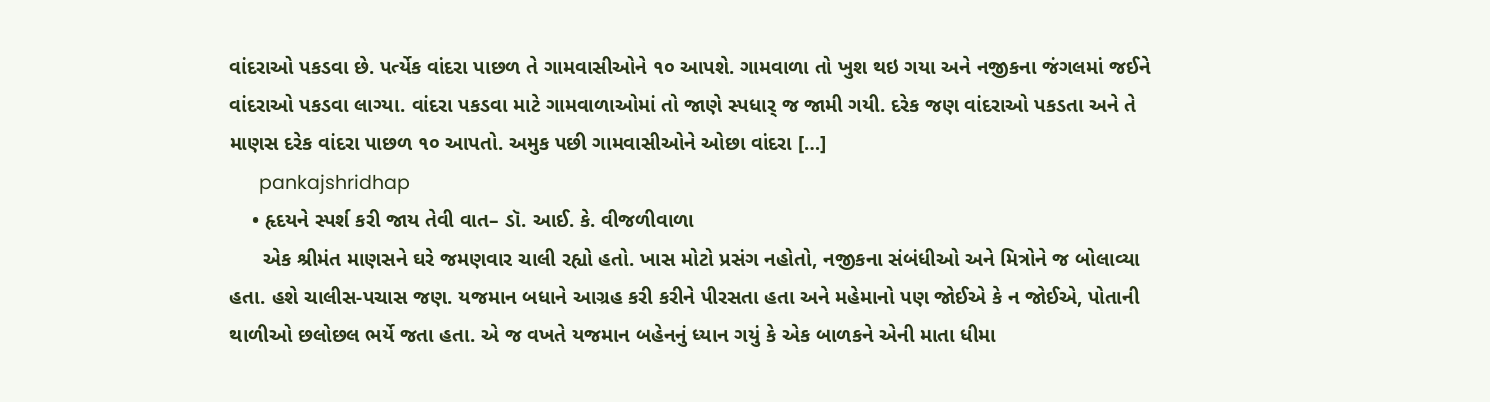વાંદરાઓ પકડવા છે. પર્ત્યેક વાંદરા પાછળ તે ગામવાસીઓને ૧૦ આપશે. ગામવાળા તો ખુશ થઇ ગયા અને નજીકના જંગલમાં જઈને વાંદરાઓ પકડવા લાગ્યા. વાંદરા પકડવા માટે ગામવાળાઓમાં તો જાણે સ્પધાર્ જ જામી ગયી. દરેક જણ વાંદરાઓ પકડતા અને તે માણસ દરેક વાંદરા પાછળ ૧૦ આપતો. અમુક પછી ગામવાસીઓને ઓછા વાંદરા […]
      pankajshridhap
    • હૃદયને સ્પર્શ કરી જાય તેવી વાત– ડૉ. આઈ. કે. વીજળીવાળા
      એક શ્રીમંત માણસને ઘરે જમણવાર ચાલી રહ્યો હતો. ખાસ મોટો પ્રસંગ નહોતો, નજીકના સંબંધીઓ અને મિત્રોને જ બોલાવ્યા હતા. હશે ચાલીસ-પચાસ જણ. યજમાન બધાને આગ્રહ કરી કરીને પીરસતા હતા અને મહેમાનો પણ જોઈએ કે ન જોઈએ, પોતાની થાળીઓ છલોછલ ભર્યે જતા હતા. એ જ વખતે યજમાન બહેનનું ધ્યાન ગયું કે એક બાળકને એની માતા ધીમા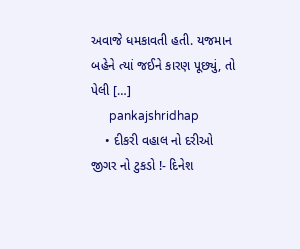અવાજે ધમકાવતી હતી. યજમાન બહેને ત્યાં જઈને કારણ પૂછ્યું, તો પેલી […]
      pankajshridhap
    • દીકરી વહાલ નો દરીઓ જીગર નો ટુકડો !- દિનેશ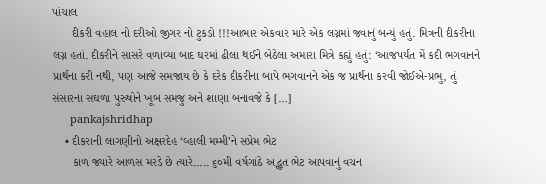પાંચાલ
      દીકરી વહાલ નો દરીઓ જીગર નો ટુકડો !!!આભાર એકવાર મારે એક લગ્નમાં જવાનું બન્યું હતું. મિત્રની દીકરીના લગ્ન હતાં. દીકરીને સાસરે વળાવ્યા બાદ ઘરમાં ઢીલા થઈને બેઠેલા અમારા મિત્રે કહ્યું હતું: ‘આજપર્યંત મેં કદી ભગવાનને પ્રાર્થના કરી નથી, પણ આજે સમજાય છે કે દરેક દીકરીના બાપે ભગવાનને એક જ પ્રાર્થના કરવી જોઈએ-પ્રભુ, તું સંસારના સઘળા પુરુષોને ખૂબ સમજુ અને શાણા બનાવજે કે […]
      pankajshridhap
    • દીકરાની લાગણીનો અક્ષરદેહ ‘વ્હાલી મમ્મી’ને સપ્રેમ ભેટ
      કાળ જ્યારે આળસ મરડે છે ત્યારે..... ૬૦મી વર્ષગાંઠે અદ્ભુત ભેટ આપવાનું વચન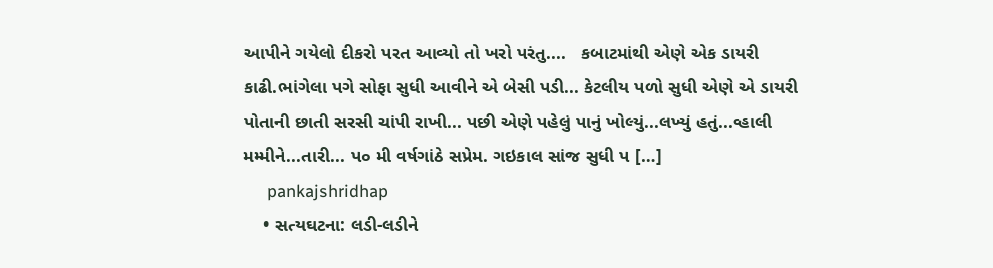આપીને ગયેલો દીકરો પરત આવ્યો તો ખરો પરંતુ....   કબાટમાંથી એણે એક ડાયરી કાઢી.ભાંગેલા પગે સોફા સુધી આવીને એ બેસી પડી... કેટલીય પળો સુધી એણે એ ડાયરી પોતાની છાતી સરસી ચાંપી રાખી... પછી એણે પહેલું પાનું ખોલ્યું...લખ્યું હતું...વ્હાલી મમ્મીને...તારી... પ૦ મી વર્ષગાંઠે સપ્રેમ. ગઇકાલ સાંજ સુધી પ […]
      pankajshridhap
    • સત્યઘટના: લડી-લડીને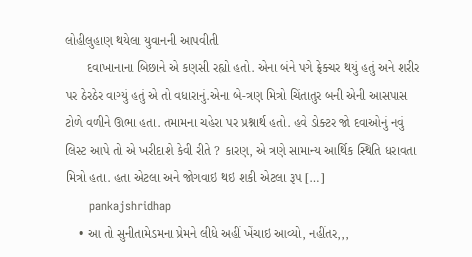લોહીલુહાણ થયેલા યુવાનની આપવીતી
      દવાખાનાના બિછાને એ કણસી રહ્યો હતો. એના બંને પગે ફ્રેક્ચર થયું હતું અને શરીર પર ઠેરઠેર વાગ્યું હતું એ તો વધારાનું.એના બે-ત્રણ મિત્રો ચિંતાતુર બની એની આસપાસ ટોળે વળીને ઊભા હતા. તમામના ચહેરા પર પ્રશ્નાર્થ હતો. હવે ડોક્ટર જો દવાઓનું નવું લિસ્ટ આપે તો એ ખરીદાશે કેવી રીતે ? કારણ, એ ત્રણે સામાન્ય આર્થિ‌ક સ્થિતિ ધરાવતા મિત્રો હતા. હતા એટલા અને જોગવાઇ થઇ શકી એટલા રૂપ […]
      pankajshridhap
    • આ તો સુનીતામેડમના પ્રેમને લીધે અહીં ખેંચાઇ આવ્યો, નહીંતર,,,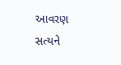આવરણ સત્યને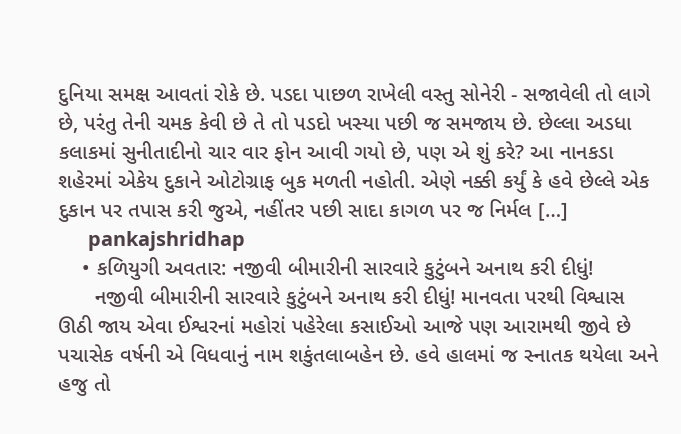દુનિયા સમક્ષ આવતાં રોકે છે. પડદા પાછળ રાખેલી વસ્તુ સોનેરી - સજાવેલી તો લાગે છે, પરંતુ તેની ચમક કેવી છે તે તો પડદો ખસ્યા પછી જ સમજાય છે. છેલ્લા અડધા કલાકમાં સુનીતાદીનો ચાર વાર ફોન આવી ગયો છે, પણ એ શું કરે? આ નાનકડા શહેરમાં એકેય દુકાને ઓટોગ્રાફ બુક મળતી નહોતી. એણે નક્કી કર્યું કે હવે છેલ્લે એક દુકાન પર તપાસ કરી જુએ, નહીંતર પછી સાદા કાગળ પર જ નિર્મલ […]
      pankajshridhap
    • કળિયુગી અવતાર: નજીવી બીમારીની સારવારે કુટુંબને અનાથ કરી દીધું!
      નજીવી બીમારીની સારવારે કુટુંબને અનાથ કરી દીધું! માનવતા પરથી વિશ્વાસ ઊઠી જાય એવા ઈશ્વરનાં મહોરાં પહેરેલા કસાઈઓ આજે પણ આરામથી જીવે છે પચાસેક વર્ષની એ વિધવાનું નામ શકુંતલાબહેન છે. હવે હાલમાં જ સ્નાતક થયેલા અને હજુ તો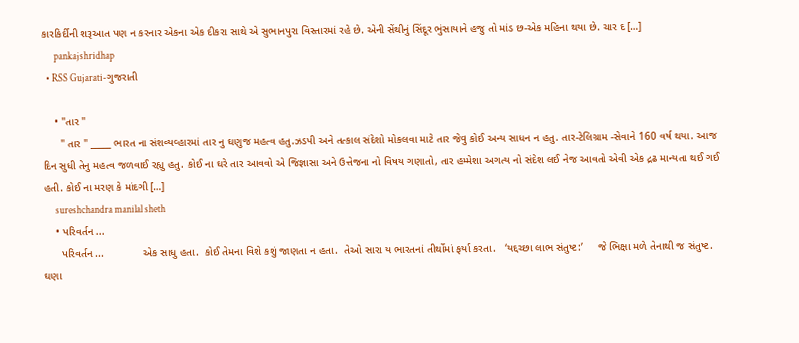કારકિર્દીની શરૂઆત પણ ન કરનાર એકના એક દીકરા સાથે એ સુભાનપુરા વિસ્તારમાં રહે છે. એની સેંથીનું સિંદૂર ભુંસાયાને હજુ તો માંડ છ-એક મહિ‌ના થયા છે. ચાર દ […]
      pankajshridhap
  • RSS Gujarati-ગુજરાતી

    • "તાર "
      " તાર " _____ ભારત ના સંશવ્યવ્હારમાં તાર નુ ઘણુજ મહત્વ હતુ.ઝડપી અને તત્કાલ સંદેશો મોકલવા માટે તાર જેવુ કોઈ અન્ય સાધન ન હતુ. તાર-ટેલિગ્રામ -સેવાને 160 વર્ષ થયા. આજ દિન સુધી તેનુ મહત્વ જળવાઈ રહ્યુ હતુ. કોઈ ના ઘરે તાર આવવો એ જિજ્ઞાસા અને ઉત્તેજના નો વિષય ગણાતો, તાર હમ્મેશા અગત્ય નો સંદેશ લઈ નેજ આવતો એવી એક દ્રઢ માન્યતા થઈ ગઈ હતી. કોઈ ના મરણ કે માંદગી […]
      sureshchandra manilal sheth
    • પરિવર્તન ...
      પરિવર્તન ...             એક સાધુ હતા.  કોઈ તેમના વિશે કશું જાણતા ન હતા.  તેઓ સારા ય ભારતનાં તીર્થોમાં ફર્યા કરતા.   ‘યદ્દચ્છા લાભ સંતુષ્ટ:’     જે ભિક્ષા મળે તેનાથી જ સંતુષ્ટ.  ઘણા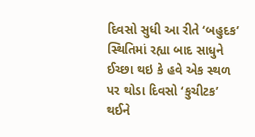દિવસો સુધી આ રીતે ‘બહુદક’  સ્થિતિમાં રહ્યા બાદ સાધુને ઈચ્છા થઇ કે હવે એક સ્થળ પર થોડા દિવસો ‘કુચીટક’   થઈને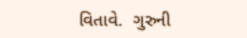વિતાવે.  ગુરુની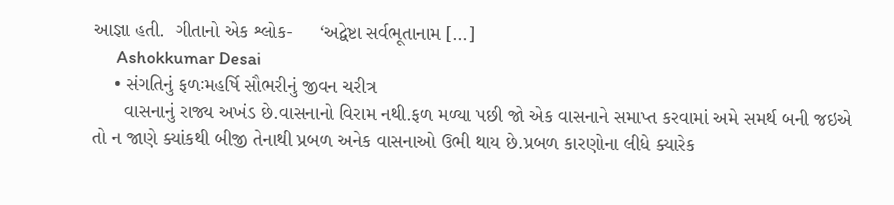આજ્ઞા હતી.  ગીતાનો એક શ્લોક-     ‘અદ્વેષ્ટા સર્વભૂતાનામ […]
      Ashokkumar Desai
    • સંગતિનું ફળઃમહર્ષિ સૌભરીનું જીવન ચરીત્ર
      વાસનાનું રાજ્ય અખંડ છે.વાસનાનો વિરામ નથી.ફળ મળ્યા પછી જો એક વાસનાને સમાપ્‍ત કરવામાં અમે સમર્થ બની જઇએ તો ન જાણે ક્યાંકથી બીજી તેનાથી પ્રબળ અનેક વાસનાઓ ઉભી થાય છે.પ્રબળ કારણોના લીધે ક્યારેક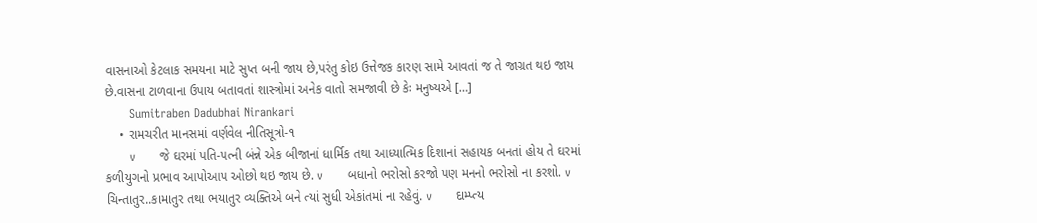વાસનાઓ કેટલાક સમયના માટે સુપ્‍ત બની જાય છે,પરંતુ કોઇ ઉત્તેજક કારણ સામે આવતાં જ તે જાગ્રત થઇ જાય છે.વાસના ટાળવાના ઉપાય બતાવતાં શાસ્ત્રોમાં અનેક વાતો સમજાવી છે કેઃ મનુષ્‍યએ […]
      Sumitraben Dadubhai Nirankari
    • રામચરીત માનસમાં વર્ણવેલ નીતિસૂત્રો-૧
      v      જે ઘરમાં પતિ-૫ત્ની બંન્ને એક બીજાનાં ધાર્મિક તથા આધ્યાત્મિક દિશાનાં સહાયક બનતાં હોય તે ઘરમાં કળીયુગનો પ્રભાવ આપોઆ૫ ઓછો થઇ જાય છે. v      બધાનો ભરોસો કરજો ૫ણ મનનો ભરોસો ના કરશો. v      ચિન્તાતુર..કામાતુર તથા ભયાતુર વ્યક્તિએ બને ત્યાં સુધી એકાંતમાં ના રહેવું. v      દામ્પ્‍ત્ય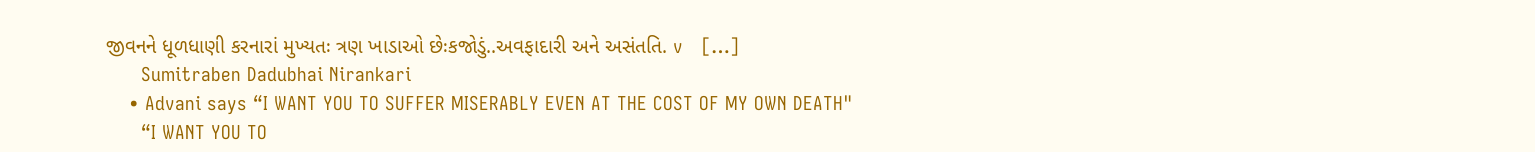જીવનને ધૂળધાણી કરનારાં મુખ્યતઃ ત્રણ ખાડાઓ છેઃકજોડું..અવફાદારી અને અસંતતિ. v   […]
      Sumitraben Dadubhai Nirankari
    • Advani says “I WANT YOU TO SUFFER MISERABLY EVEN AT THE COST OF MY OWN DEATH"
      “I WANT YOU TO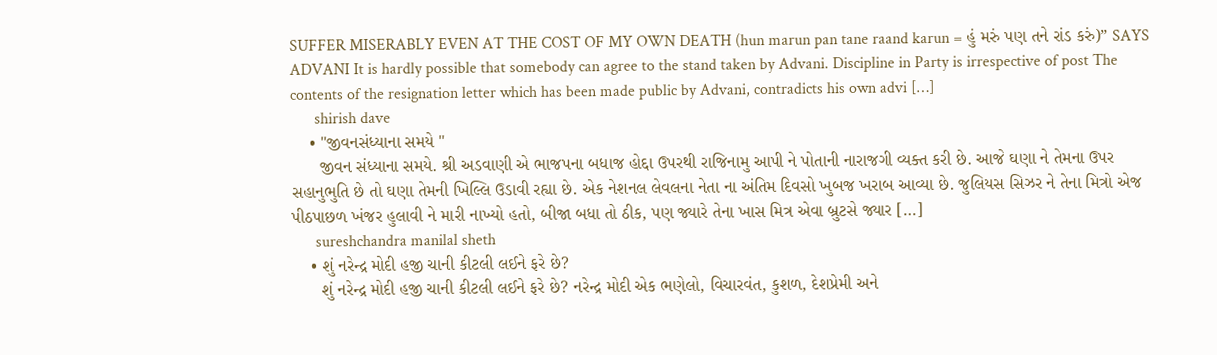SUFFER MISERABLY EVEN AT THE COST OF MY OWN DEATH (hun marun pan tane raand karun = હું મરું પણ તને રાંડ કરું)” SAYS ADVANI It is hardly possible that somebody can agree to the stand taken by Advani. Discipline in Party is irrespective of post The contents of the resignation letter which has been made public by Advani, contradicts his own advi […]
      shirish dave
    • "જીવનસંધ્યાના સમયે "
      જીવન સંધ્યાના સમયે. શ્રી અડવાણી એ ભાજપના બધાજ હોદ્દા ઉપરથી રાજિનામુ આપી ને પોતાની નારાજગી વ્યક્ત કરી છે. આજે ઘણા ને તેમના ઉપર સહાનુભુતિ છે તો ઘણા તેમની ખિલ્લિ ઉડાવી રહ્યા છે. એક નેશનલ લેવલના નેતા ના અંતિમ દિવસો ખુબજ ખરાબ આવ્યા છે. જુલિયસ સિઝર ને તેના મિત્રો એજ પીઠપાછળ ખંજર હુલાવી ને મારી નાખ્યો હતો, બીજા બધા તો ઠીક, પણ જ્યારે તેના ખાસ મિત્ર એવા બ્રુટસે જ્યાર […]
      sureshchandra manilal sheth
    • શું નરેન્દ્ર મોદી હજી ચાની કીટલી લઈને ફરે છે?
      શું નરેન્દ્ર મોદી હજી ચાની કીટલી લઈને ફરે છે? નરેન્દ્ર મોદી એક ભણેલો, વિચારવંત, કુશળ, દેશપ્રેમી અને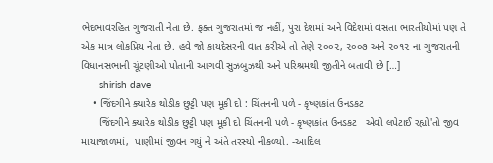ભેદભાવરહિત ગુજરાતી નેતા છે. ફક્ત ગુજરાતમાં જ નહીં, પુરા દેશમાં અને વિદેશમાં વસતા ભારતીયોમાં પણ તે એક માત્ર લોકપ્રિય નેતા છે. હવે જો કાયદેસરની વાત કરીએ તો તેણે ૨૦૦૨, ૨૦૦૭ અને ૨૦૧૨ ના ગુજરાતની વિધાનસભાની ચૂંટણીઓ પોતાની આગવી સુઝબુઝથી અને પરિશ્રમથી જીતીને બતાવી છે […]
      shirish dave
    • જિંદગીને ક્યારેક થોડીક છુટ્ટી પણ મૂકી દો : ચિંતનની પળે - કૃષ્ણકાંત ઉનડકટ
      જિંદગીને ક્યારેક થોડીક છુટ્ટી પણ મૂકી દો ચિંતનની પળે - કૃષ્ણકાંત ઉનડકટ   એવો લપેટાઈ રહ્યો'તો જીવ માયાજાળમાં,  પાણીમાં જીવન ગયું ને અંતે તરસ્યો નીકળ્યો. -આદિલ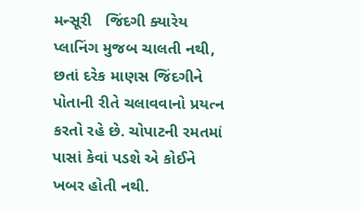મન્સૂરી   જિંદગી ક્યારેય પ્લાનિંગ મુજબ ચાલતી નથી, છતાં દરેક માણસ જિંદગીને પોતાની રીતે ચલાવવાનો પ્રયત્ન કરતો રહે છે. ચોપાટની રમતમાં પાસાં કેવાં પડશે એ કોઈને ખબર હોતી નથી.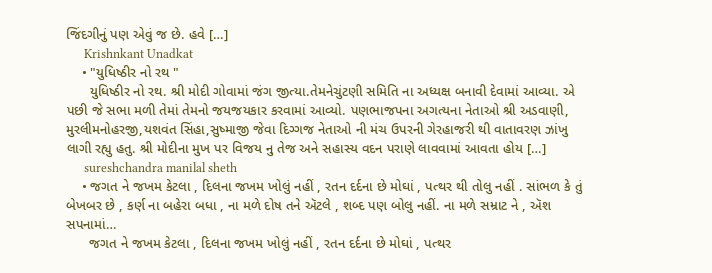જિંદગીનું પણ એવું જ છે. હવે […]
      Krishnkant Unadkat
    • "યુધિષ્ઠીર નો રથ "
      યુધિષ્ઠીર નો રથ. શ્રી મોદી ગોવામાં જંગ જીત્યા.તેમનેચુંટણી સમિતિ ના અધ્યક્ષ બનાવી દેવામાં આવ્યા. એ પછી જે સભા મળી તેમાં તેમનો જયજયકાર કરવામાં આવ્યો. પણભાજપના અગત્યના નેતાઓ શ્રી અડવાણી, મુરલીમનોહરજી,યશવંત સિંહા,સુષ્માજી જેવા દિગ્ગજ નેતાઓ ની મંચ ઉપરની ગેરહાજરી થી વાતાવરણ ઝાંખુ લાગી રહ્યુ હતુ. શ્રી મોદીના મુખ પર વિજય નુ તેજ અને સહાસ્ય વદન પરાણે લાવવામાં આવતા હોય […]
      sureshchandra manilal sheth
    • જગત ને જખમ કેટલા , દિલના જખમ ખોલું નહીં , રતન દર્દના છે મોઘાં , પત્થર થી તોલુ નહીં . સાંભળ કે તું બેખબર છે , કર્ણ ના બહેરા બધા , ના મળે દોષ તને ઍટલે , શબ્દ પણ બોલુ નહીં. ના મળે સમ્રાટ ને , ઍશ સપનામાં…
      જગત ને જખમ કેટલા , દિલના જખમ ખોલું નહીં , રતન દર્દના છે મોઘાં , પત્થર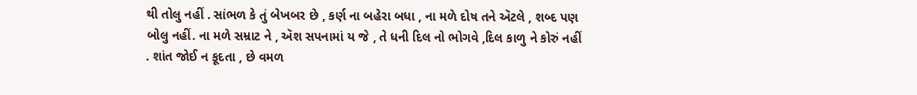થી તોલુ નહીં . સાંભળ કે તું બેખબર છે , કર્ણ ના બહેરા બધા , ના મળે દોષ તને ઍટલે , શબ્દ પણ બોલુ નહીં. ના મળે સમ્રાટ ને , ઍશ સપનામાં ય જે , તે ધની દિલ નો ભોગવે ,દિલ કાળુ ને કોરું નહીં . શાંત જોઈ ન કૂદતા , છે વમળ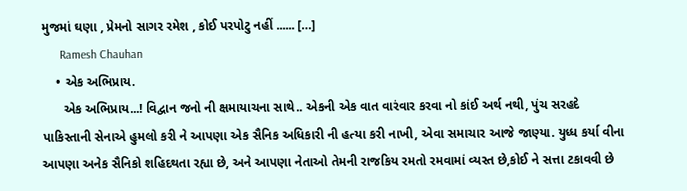મુજમાં ઘણા , પ્રેમનો સાગર રમેશ , કોઈ પરપોટુ નહીં ...... […]
      Ramesh Chauhan
    • એક અભિપ્રાય.
      એક અભિપ્રાય...! વિદ્વાન જનો ની ક્ષમાયાચના સાથે.. એકની એક વાત વારંવાર કરવા નો કાંઈ અર્થ નથી, પુંચ સરહદે પાકિસ્તાની સેનાએ હુમલો કરી ને આપણા એક સૈનિક અધિકારી ની હત્યા કરી નાખી, એવા સમાચાર આજે જાણ્યા. યુધ્ધ કર્યા વીના આપણા અનેક સૈનિકો શહિદથતા રહ્યા છે, અને આપણા નેતાઓ તેમની રાજકિય રમતો રમવામાં વ્યસ્ત છે,કોઈ ને સત્તા ટકાવવી છે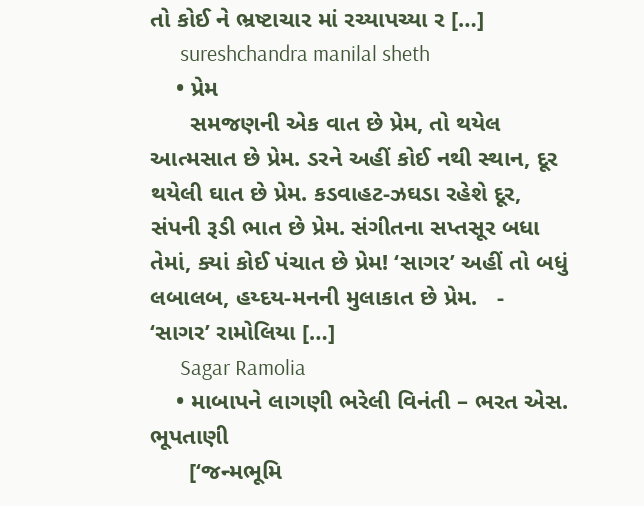તો કોઈ ને ભ્રષ્ટાચાર માં રચ્યાપચ્યા ર […]
      sureshchandra manilal sheth
    • પ્રેમ
      સમજણની એક વાત છે પ્રેમ, તો થયેલ આત્મસાત છે પ્રેમ. ડરને અહીં કોઈ નથી સ્થાન, દૂર થયેલી ઘાત છે પ્રેમ. કડવાહટ-ઝઘડા રહેશે દૂર, સંપની રૂડી ભાત છે પ્રેમ. સંગીતના સપ્તસૂર બધા તેમાં, ક્યાં કોઈ પંચાત છે પ્રેમ! ‘સાગર’ અહીં તો બધું લબાલબ, હય્દય-મનની મુલાકાત છે પ્રેમ.   - ‘સાગર’ રામોલિયા […]
      Sagar Ramolia
    • માબાપને લાગણી ભરેલી વિનંતી – ભરત એસ. ભૂપતાણી
      [‘જન્મભૂમિ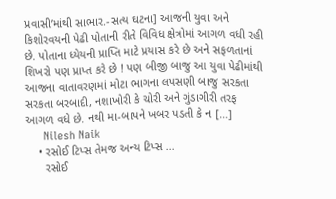પ્રવાસી’માંથી સાભાર.-સત્ય ઘટના] આજની યુવા અને કિશોરવયની પેઢી પોતાની રીતે વિવિધ ક્ષેત્રોમાં આગળ વધી રહી છે. પોતાના ધ્યેયની પ્રાપ્તિ માટે પ્રયાસ કરે છે અને સફળતાનાં શિખરો પણ પ્રાપ્ત કરે છે ! પણ બીજી બાજુ આ યુવા પેઢીમાંથી આજના વાતાવરણમાં મોટા ભાગના લપસણી બાજુ સરકતા સરકતા બરબાદી, નશાખોરી કે ચોરી અને ગુંડાગીરી તરફ આગળ વધે છે. નથી મા-બાપને ખબર પડતી કે ન […]
      Nilesh Naik
    • રસોઈ ટિપ્સ તેમજ અન્ય ટિપ્સ ...
      રસોઈ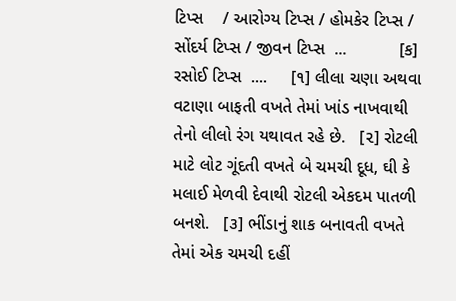ટિપ્સ    / આરોગ્ય ટિપ્સ / હોમકેર ટિપ્સ / સોંદર્ય ટિપ્સ / જીવન ટિપ્સ  ...           [ક] રસોઈ ટિપ્સ  ....     [૧] લીલા ચણા અથવા વટાણા બાફતી વખતે તેમાં ખાંડ નાખવાથી તેનો લીલો રંગ યથાવત રહે છે.   [૨] રોટલી માટે લોટ ગૂંદતી વખતે બે ચમચી દૂધ, ઘી કે મલાઈ મેળવી દેવાથી રોટલી એકદમ પાતળી બનશે.   [૩] ભીંડાનું શાક બનાવતી વખતે તેમાં એક ચમચી દહીં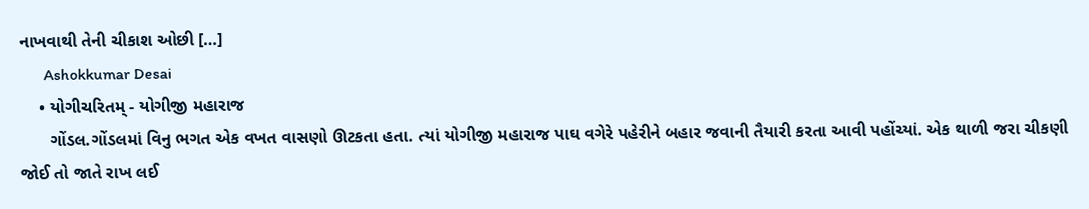નાખવાથી તેની ચીકાશ ઓછી […]
      Ashokkumar Desai
    • યોગીચરિતમ્ - યોગીજી મહારાજ
      ગોંડલ.ગોંડલમાં વિનુ ભગત એક વખત વાસણો ઊટકતા હતા. ત્યાં યોગીજી મહારાજ પાઘ વગેરે પહેરીને બહાર જવાની તૈયારી કરતા આવી પહોંચ્યાં. એક થાળી જરા ચીકણી જોઈ તો જાતે રાખ લઈ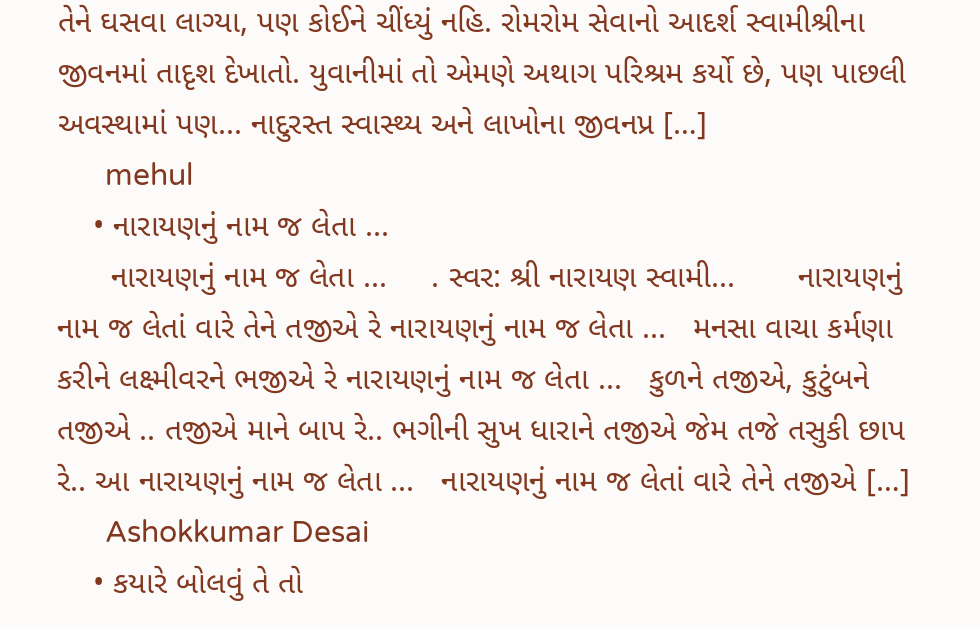તેને ઘસવા લાગ્યા, પણ કોઈને ચીંધ્યું નહિ. રોમરોમ સેવાનો આદર્શ સ્વામીશ્રીના જીવનમાં તાદૃશ દેખાતો. યુવાનીમાં તો એમણે અથાગ પરિશ્રમ કર્યો છે, પણ પાછલી અવસ્થામાં પણ... નાદુરસ્ત સ્વાસ્થ્ય અને લાખોના જીવનપ્ર […]
      mehul
    • નારાયણનું નામ જ લેતા ...
      નારાયણનું નામ જ લેતા ...     . સ્વર: શ્રી નારાયણ સ્વામી...       નારાયણનું નામ જ લેતાં વારે તેને તજીએ રે નારાયણનું નામ જ લેતા ...   મનસા વાચા કર્મણા કરીને લક્ષ્મીવરને ભજીએ રે નારાયણનું નામ જ લેતા ...   કુળને તજીએ, કુટુંબને તજીએ .. તજીએ માને બાપ રે.. ભગીની સુખ ધારાને તજીએ જેમ તજે તસુકી છાપ રે.. આ નારાયણનું નામ જ લેતા ...   નારાયણનું નામ જ લેતાં વારે તેને તજીએ […]
      Ashokkumar Desai
    • કયારે બોલવું તે તો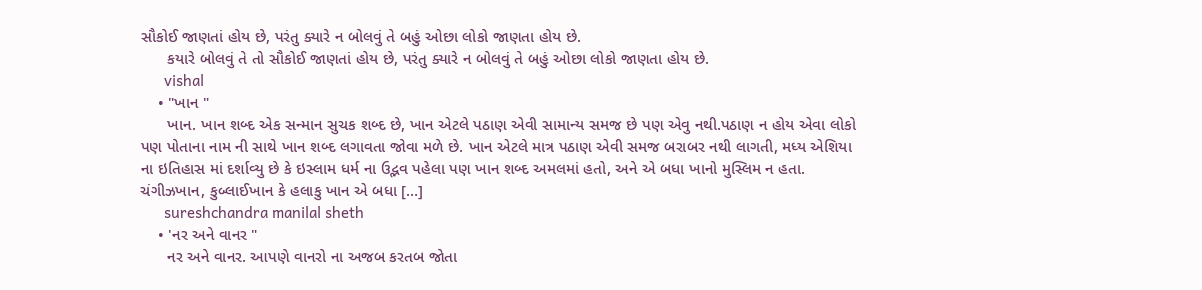સૌકોઈ જાણતાં હોય છે, પરંતુ ક્યારે ન બોલવું તે બહું ઓછા લોકો જાણતા હોય છે.
      કયારે બોલવું તે તો સૌકોઈ જાણતાં હોય છે, પરંતુ ક્યારે ન બોલવું તે બહું ઓછા લોકો જાણતા હોય છે.
      vishal
    • "ખાન "
      ખાન. ખાન શબ્દ એક સન્માન સુચક શબ્દ છે, ખાન એટલે પઠાણ એવી સામાન્ય સમજ છે પણ એવુ નથી.પઠાણ ન હોય એવા લોકો પણ પોતાના નામ ની સાથે ખાન શબ્દ લગાવતા જોવા મળે છે. ખાન એટલે માત્ર પઠાણ એવી સમજ બરાબર નથી લાગતી, મધ્ય એશિયા ના ઇતિહાસ માં દર્શાવ્યુ છે કે ઇસ્લામ ધર્મ ના ઉદ્ભવ પહેલા પણ ખાન શબ્દ અમલમાં હતો, અને એ બધા ખાનો મુસ્લિમ ન હતા. ચંગીઝખાન, કુબ્લાઈખાન કે હલાકુ ખાન એ બધા […]
      sureshchandra manilal sheth
    • 'નર અને વાનર "
      નર અને વાનર. આપણે વાનરો ના અજબ કરતબ જોતા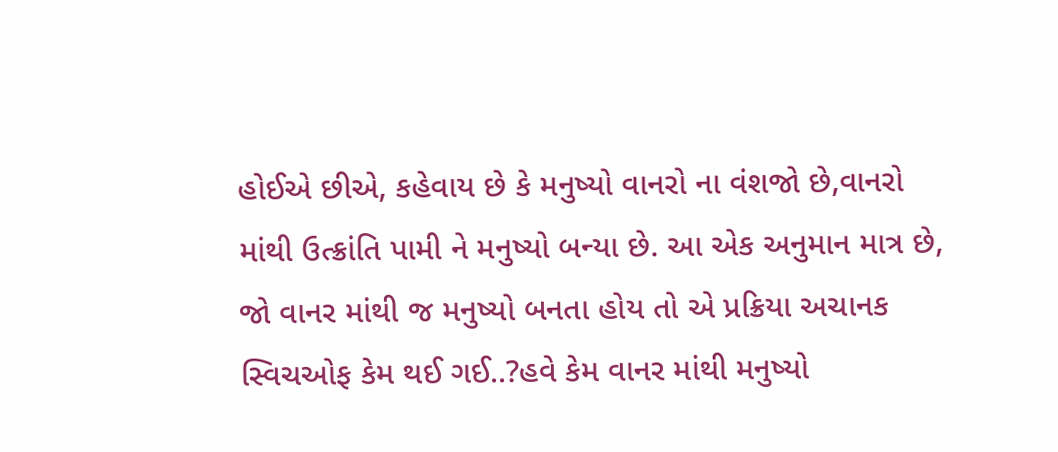હોઈએ છીએ, કહેવાય છે કે મનુષ્યો વાનરો ના વંશજો છે,વાનરો માંથી ઉત્ક્રાંતિ પામી ને મનુષ્યો બન્યા છે. આ એક અનુમાન માત્ર છે, જો વાનર માંથી જ મનુષ્યો બનતા હોય તો એ પ્રક્રિયા અચાનક સ્વિચઓફ કેમ થઈ ગઈ..?હવે કેમ વાનર માંથી મનુષ્યો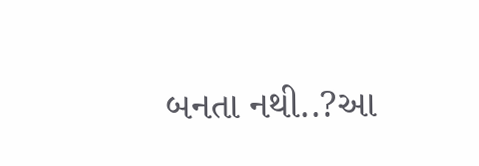બનતા નથી..?આ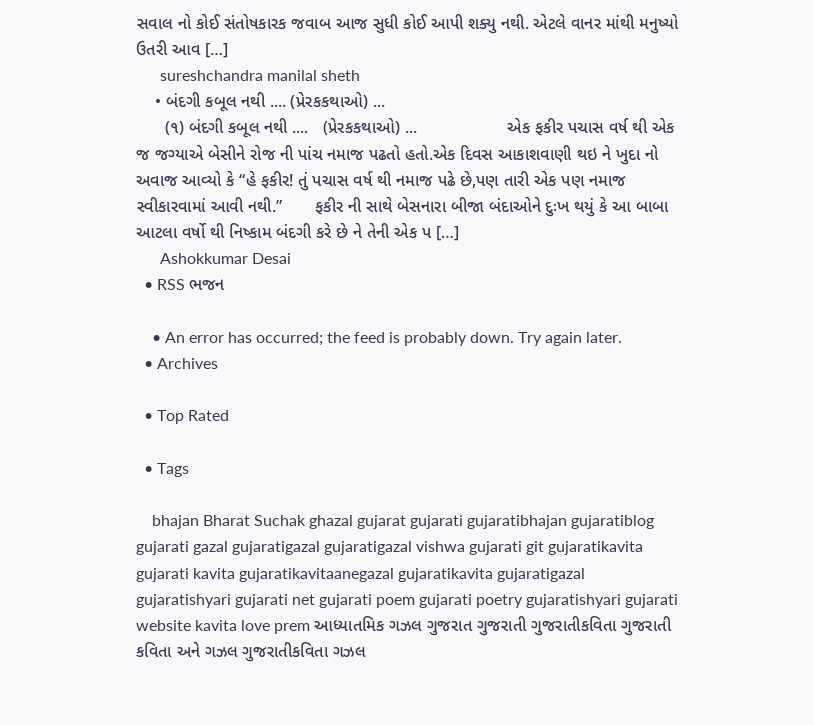સવાલ નો કોઈ સંતોષકારક જવાબ આજ સુધી કોઈ આપી શક્યુ નથી. એટલે વાનર માંથી મનુષ્યો ઉતરી આવ […]
      sureshchandra manilal sheth
    • બંદગી કબૂલ નથી .... (પ્રેરકકથાઓ) ...
      (૧) બંદગી કબૂલ નથી ....   (પ્રેરકકથાઓ) ...                   એક ફકીર પચાસ વર્ષ થી એક જ જગ્યાએ બેસીને રોજ ની પાંચ નમાજ પઢતો હતો.એક દિવસ આકાશવાણી થઇ ને ખુદા નો અવાજ આવ્યો કે “હે ફકીર! તું પચાસ વર્ષ થી નમાજ પઢે છે,પણ તારી એક પણ નમાજ સ્વીકારવામાં આવી નથી.”       ફકીર ની સાથે બેસનારા બીજા બંદાઓને દુઃખ થયું કે આ બાબા આટલા વર્ષો થી નિષ્કામ બંદગી કરે છે ને તેની એક પ […]
      Ashokkumar Desai
  • RSS ભજન

    • An error has occurred; the feed is probably down. Try again later.
  • Archives

  • Top Rated

  • Tags

    bhajan Bharat Suchak ghazal gujarat gujarati gujaratibhajan gujaratiblog gujarati gazal gujaratigazal gujaratigazal vishwa gujarati git gujaratikavita gujarati kavita gujaratikavitaanegazal gujaratikavita gujaratigazal gujaratishyari gujarati net gujarati poem gujarati poetry gujaratishyari gujarati website kavita love prem આધ્યાતમિક ગઝલ ગુજરાત ગુજરાતી ગુજરાતીકવિતા ગુજરાતી કવિતા અને ગઝલ ગુજરાતીકવિતા ગઝલ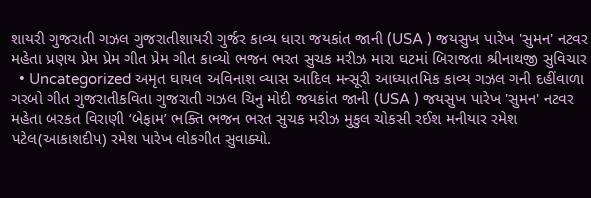શાયરી ગુજરાતી ગઝલ ગુજરાતીશાયરી ગુર્જર કાવ્ય ધારા જયકાંત જાની (USA ) જયસુખ પારેખ 'સુમન' નટવર મહેતા પ્રણય પ્રેમ પ્રેમ ગીત પ્રેમ ગીત કાવ્યો ભજન ભરત સુચક મરીઝ મારા ઘટમાં બિરાજતા શ્રીનાથજી સુવિચાર
  • Uncategorized અમૃત ઘાયલ અવિનાશ વ્યાસ આદિલ મન્સૂરી આધ્યાતમિક કાવ્ય ગઝલ ગની દહીંવાળા ગરબો ગીત ગુજરાતીકવિતા ગુજરાતી ગઝલ ચિનુ મોદી જયકાંત જાની (USA ) જયસુખ પારેખ 'સુમન' નટવર મહેતા બરકત વિરાણી ‘બેફામ’ ભક્તિ ભજન ભરત સુચક મરીઝ મુકુલ ચોકસી રઈશ મનીયાર રમેશ પટેલ(આકાશદીપ) રમેશ પારેખ લોકગીત સુવાક્યો.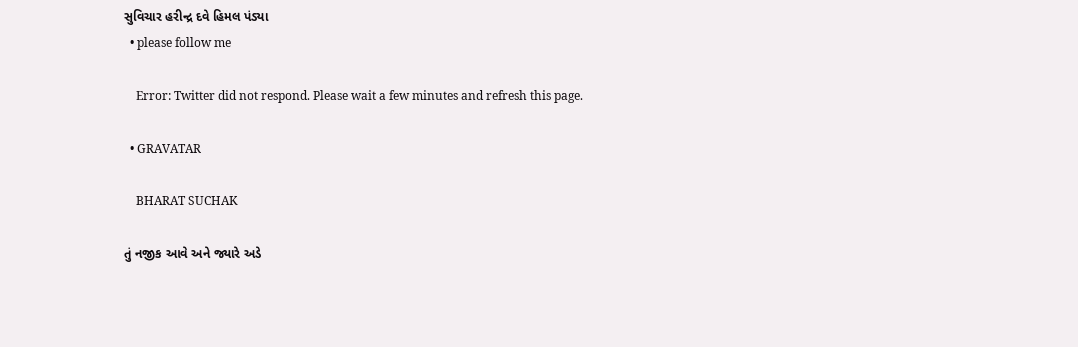સુવિચાર હરીન્દ્ર દવે હિમલ પંડ્યા
  • please follow me

    Error: Twitter did not respond. Please wait a few minutes and refresh this page.

  • GRAVATAR

    BHARAT SUCHAK

તું નજીક આવે અને જ્યારે અડે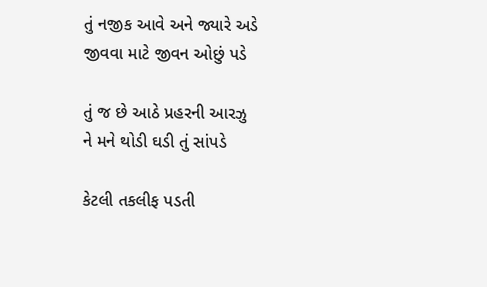તું નજીક આવે અને જ્યારે અડે
જીવવા માટે જીવન ઓછું પડે

તું જ છે આઠે પ્રહરની આરઝુ
ને મને થોડી ઘડી તું સાંપડે

કેટલી તકલીફ પડતી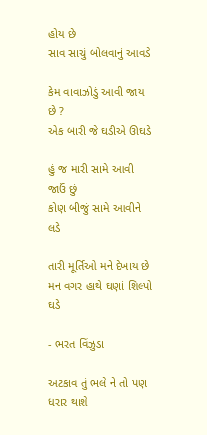હોય છે
સાવ સાચું બોલવાનું આવડે

કેમ વાવાઝોડું આવી જાય છે ?
એક બારી જે ઘડીએ ઊઘડે

હું જ મારી સામે આવી જાઉં છું
કોણ બીજું સામે આવીને લડે

તારી મૂર્તિઓ મને દેખાય છે
મન વગર હાથે ઘણાં શિલ્પો ઘડે

- ભરત વિંઝુડા

અટકાવ તું ભલે ને તો પણ ધરાર થાશે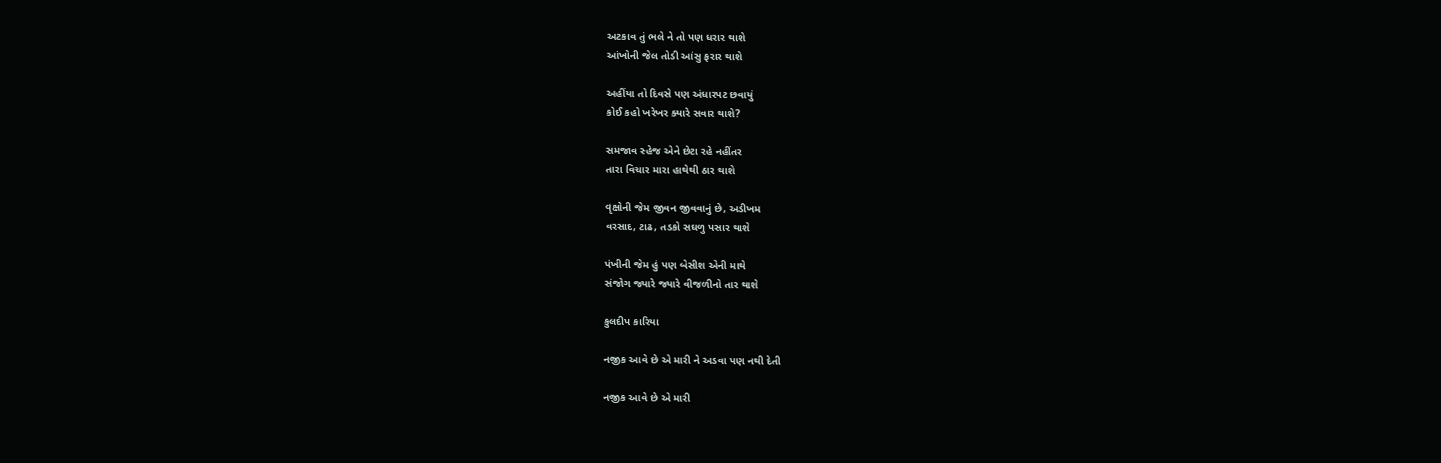અટકાવ તું ભલે ને તો પણ ધરાર થાશે
આંખોની જેલ તોડી આંસુ ફરાર થાશે

અહીંયા તો દિવસે પણ અંધારપટ છવાયું
કોઈ કહો ખરેખર ક્યારે સવાર થાશે?

સમજાવ સ્હેજ એને છેટા રહે નહીંતર
તારા વિચાર મારા હાથેથી ઠાર થાશે

વૃક્ષોની જેમ જીવન જીવવાનું છે, અડીખમ
વરસાદ, ટાઢ, તડકો સઘળુ પસાર થાશે

પંખીની જેમ હું પણ બેસીશ એની માથે
સંજોગ જ્યારે જ્યારે વીજળીનો તાર થાશે

કુલદીપ કારિયા

નજીક આવે છે એ મારી ને અડવા પણ નથી દેતી

નજીક આવે છે એ મારી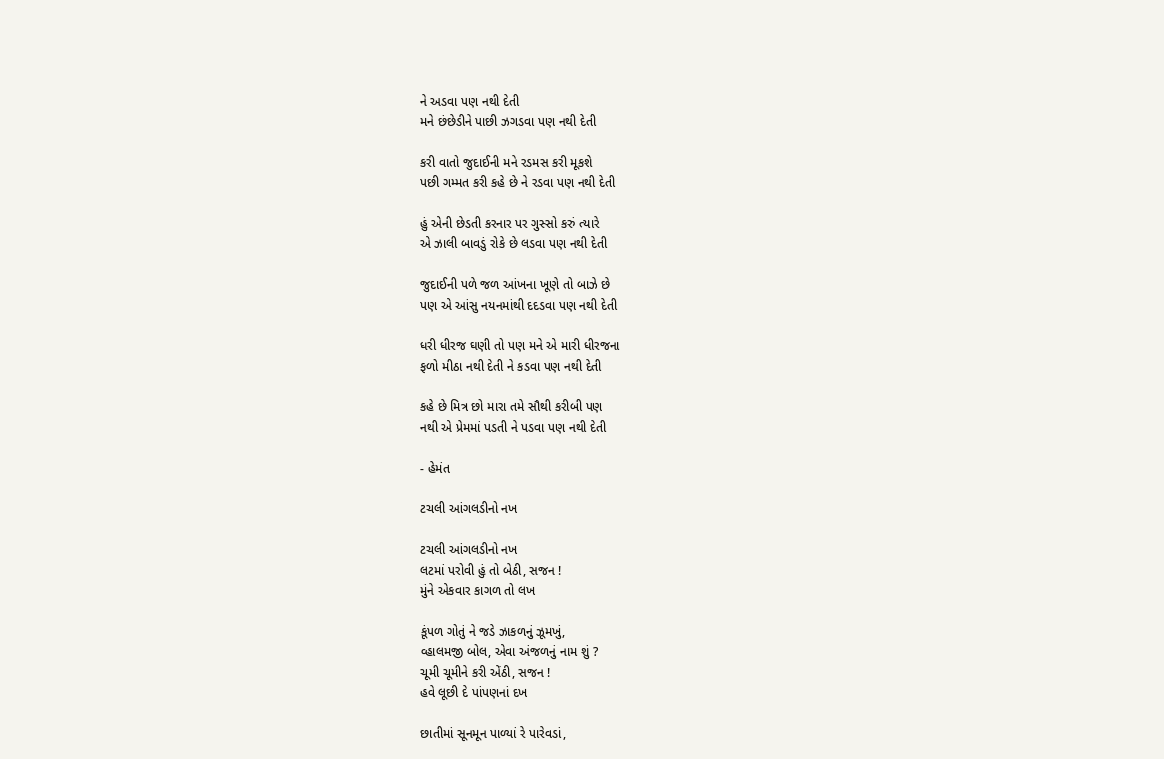ને અડવા પણ નથી દેતી
મને છંછેડીને પાછી ઝગડવા પણ નથી દેતી

કરી વાતો જુદાઈની મને રડમસ કરી મૂકશે
પછી ગમ્મત કરી કહે છે ને રડવા પણ નથી દેતી

હું એની છેડતી કરનાર પર ગુસ્સો કરું ત્યારે
એ ઝાલી બાવડું રોકે છે લડવા પણ નથી દેતી

જુદાઈની પળે જળ આંખના ખૂણે તો બાઝે છે
પણ એ આંસુ નયનમાંથી દદડવા પણ નથી દેતી

ધરી ધીરજ ઘણી તો પણ મને એ મારી ધીરજના
ફળો મીઠા નથી દેતી ને કડવા પણ નથી દેતી

કહે છે મિત્ર છો મારા તમે સૌથી કરીબી પણ
નથી એ પ્રેમમાં પડતી ને પડવા પણ નથી દેતી

- હેમંત

ટચલી આંગલડીનો નખ

ટચલી આંગલડીનો નખ
લટમાં પરોવી હું તો બેઠી, સજન !
મુંને એકવાર કાગળ તો લખ

કૂંપળ ગોતું ને જડે ઝાકળનું ઝૂમખું,
વ્હાલમજી બોલ, એવા અંજળનું નામ શું ?
ચૂમી ચૂમીને કરી એંઠી, સજન !
હવે લૂછી દે પાંપણનાં દખ

છાતીમાં સૂનમૂન પાળ્યાં રે પારેવડાં,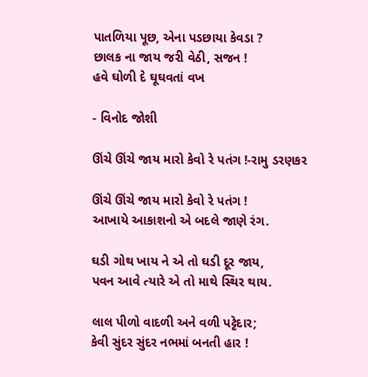પાતળિયા પૂછ, એના પડછાયા કેવડા ?
છાલક ના જાય જરી વેઠી, સજન !
હવે ઘોળી દે ઘૂઘવતાં વખ

- વિનોદ જોશી

ઊંચે ઊંચે જાય મારો કેવો રે પતંગ !-રામુ ડરણકર

ઊંચે ઊંચે જાય મારો કેવો રે પતંગ !
આખાયે આકાશનો એ બદલે જાણે રંગ.

ઘડી ગોથ ખાય ને એ તો ઘડી દૂર જાય,
પવન આવે ત્યારે એ તો માથે સ્થિર થાય.

લાલ પીળો વાદળી અને વળી પટ્ટેદાર;
કેવી સુંદર સુંદર નભમાં બનતી હાર !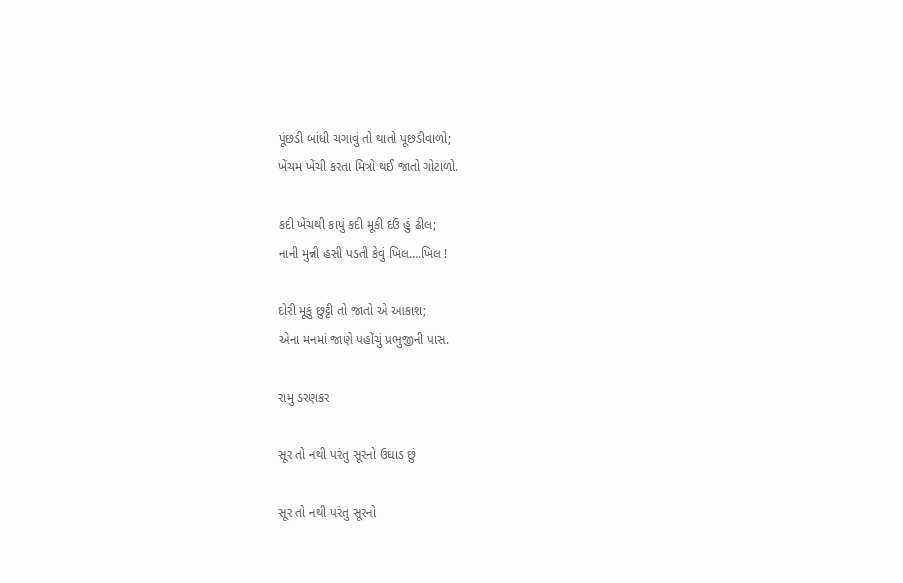પૂંછડી બાંધી ચગાવું તો થાતો પૂછડીવાળો;
ખેંચમ ખેંચી કરતા મિત્રો થઈ જાતો ગોટાળો.

કદી ખેંચથી કાપું કદી મૂકી દઉં હું ઢીલ;
નાની મુન્ની હસી પડતી કેવું ખિલ….ખિલ !

દોરી મૂકું છુટ્ટી તો જાતો એ આકાશ;
એના મનમાં જાણે પહોંચું પ્રભુજીની પાસ.

રામુ ડરણકર

સૂર તો નથી પરંતુ સૂરનો ઉઘાડ છું

સૂર તો નથી પરંતુ સૂરનો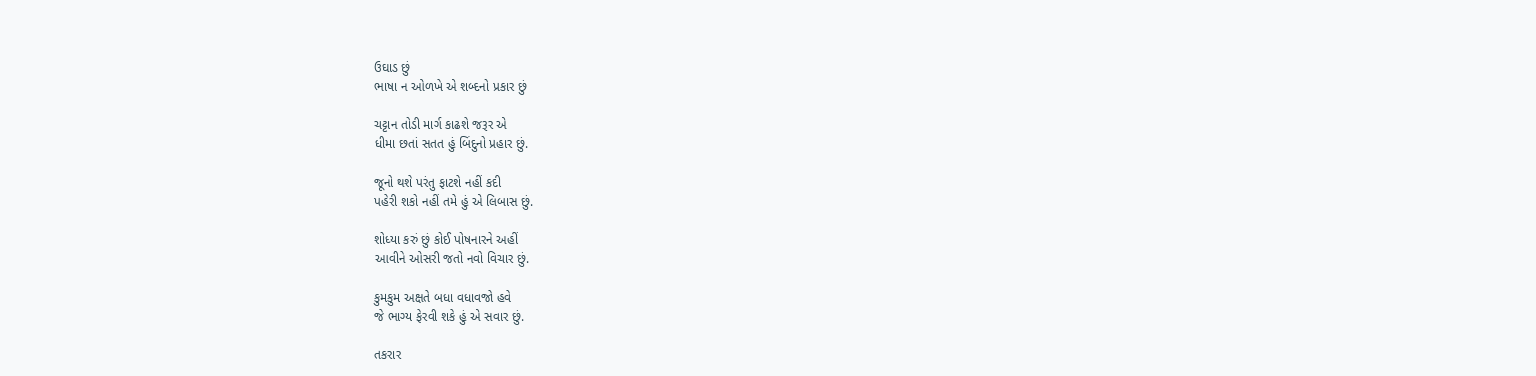ઉઘાડ છું
ભાષા ન ઓળખે એ શબ્દનો પ્રકાર છું

ચટ્ટાન તોડી માર્ગ કાઢશે જરૂર એ
ધીમા છતાં સતત હું બિંદુનો પ્રહાર છું.

જૂનો થશે પરંતુ ફાટશે નહીં કદી
પહેરી શકો નહીં તમે હું એ લિબાસ છું.

શોધ્યા કરું છું કોઈ પોષનારને અહીં
આવીને ઓસરી જતો નવો વિચાર છું.

કુમકુમ અક્ષતે બધા વધાવજો હવે
જે ભાગ્ય ફેરવી શકે હું એ સવાર છું.

તકરાર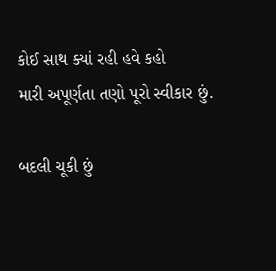કોઈ સાથ ક્યાં રહી હવે કહો
મારી અપૂર્ણતા તણો પૂરો સ્વીકાર છું.

બદલી ચૂકી છું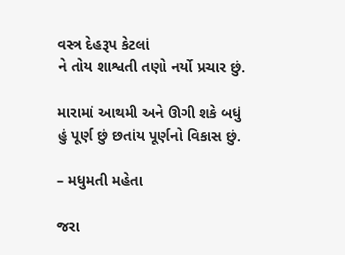વસ્ત્ર દેહરૂપ કેટલાં
ને તોય શાશ્વતી તણો નર્યો પ્રચાર છું.

મારામાં આથમી અને ઊગી શકે બધું
હું પૂર્ણ છું છતાંય પૂર્ણનો વિકાસ છું.

– મધુમતી મહેતા

જરા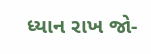ધ્યાન રાખ જો-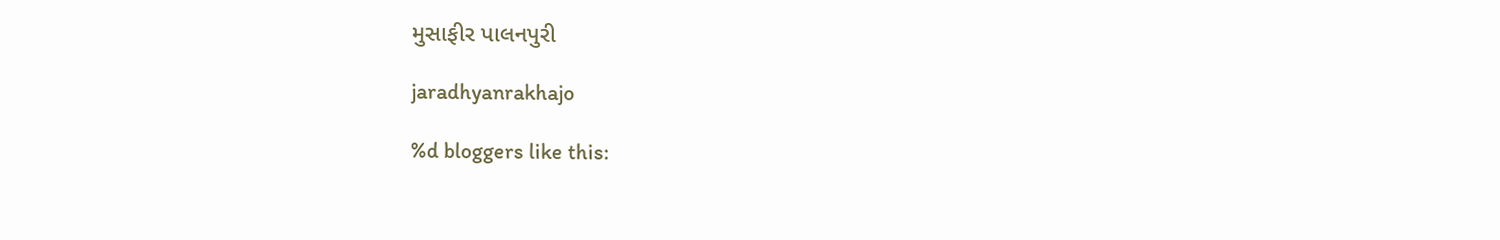મુસાફીર પાલનપુરી

jaradhyanrakhajo

%d bloggers like this: